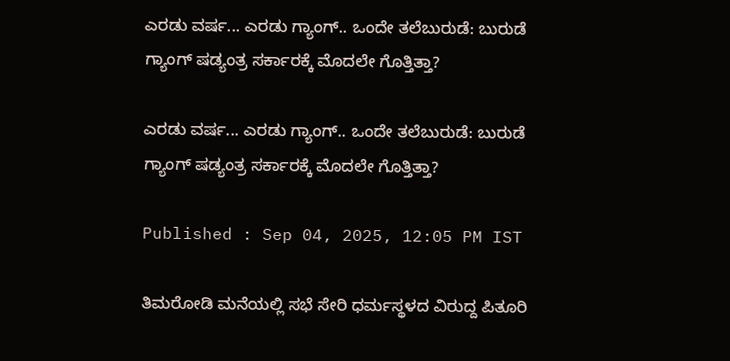ಎರಡು ವರ್ಷ... ಎರಡು ಗ್ಯಾಂಗ್.. ಒಂದೇ ತಲೆಬುರುಡೆ: ಬುರುಡೆ ಗ್ಯಾಂಗ್ ಷಡ್ಯಂತ್ರ ಸರ್ಕಾರಕ್ಕೆ ಮೊದಲೇ ಗೊತ್ತಿತ್ತಾ?

ಎರಡು ವರ್ಷ... ಎರಡು ಗ್ಯಾಂಗ್.. ಒಂದೇ ತಲೆಬುರುಡೆ: ಬುರುಡೆ ಗ್ಯಾಂಗ್ ಷಡ್ಯಂತ್ರ ಸರ್ಕಾರಕ್ಕೆ ಮೊದಲೇ ಗೊತ್ತಿತ್ತಾ?

Published : Sep 04, 2025, 12:05 PM IST

ತಿಮರೋಡಿ ಮನೆಯಲ್ಲಿ ಸಭೆ ಸೇರಿ ಧರ್ಮಸ್ಥಳದ ವಿರುದ್ದ ಪಿತೂರಿ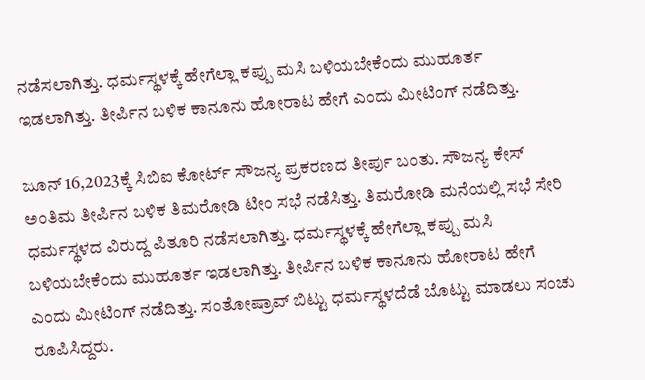ನಡೆಸಲಾಗಿತ್ತು. ಧರ್ಮಸ್ಥಳಕ್ಕೆ ಹೇಗೆಲ್ಲಾ ಕಪ್ಪು ಮಸಿ ಬಳಿಯಬೇಕೆಂದು ಮುಹೂರ್ತ ಇಡಲಾಗಿತ್ತು. ತೀರ್ಪಿನ ಬಳಿಕ ಕಾನೂನು ಹೋರಾಟ ಹೇಗೆ ಎಂದು ಮೀಟಿಂಗ್ ನಡೆದಿತ್ತು.

ಜೂನ್ 16,2023ಕ್ಕೆ ಸಿಬಿಐ ಕೋರ್ಟ್ ಸೌಜನ್ಯ ಪ್ರಕರಣದ ತೀರ್ಪು ಬಂತು. ಸೌಜನ್ಯ ಕೇಸ್ ಅಂತಿಮ ತೀರ್ಪಿನ ಬಳಿಕ ತಿಮರೋಡಿ ಟೀಂ ಸಭೆ ನಡೆಸಿತ್ತು. ತಿಮರೋಡಿ ಮನೆಯಲ್ಲಿ ಸಭೆ ಸೇರಿ ಧರ್ಮಸ್ಥಳದ ವಿರುದ್ದ ಪಿತೂರಿ ನಡೆಸಲಾಗಿತ್ತು. ಧರ್ಮಸ್ಥಳಕ್ಕೆ ಹೇಗೆಲ್ಲಾ ಕಪ್ಪು ಮಸಿ ಬಳಿಯಬೇಕೆಂದು ಮುಹೂರ್ತ ಇಡಲಾಗಿತ್ತು. ತೀರ್ಪಿನ ಬಳಿಕ ಕಾನೂನು ಹೋರಾಟ ಹೇಗೆ ಎಂದು ಮೀಟಿಂಗ್ ನಡೆದಿತ್ತು. ಸಂತೋಷ್ರಾವ್ ಬಿಟ್ಟು ಧರ್ಮಸ್ಥಳದೆಡೆ ಬೊಟ್ಟು ಮಾಡಲು ಸಂಚು ರೂಪಿಸಿದ್ದರು.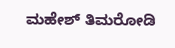ಮಹೇಶ್ ತಿಮರೋಡಿ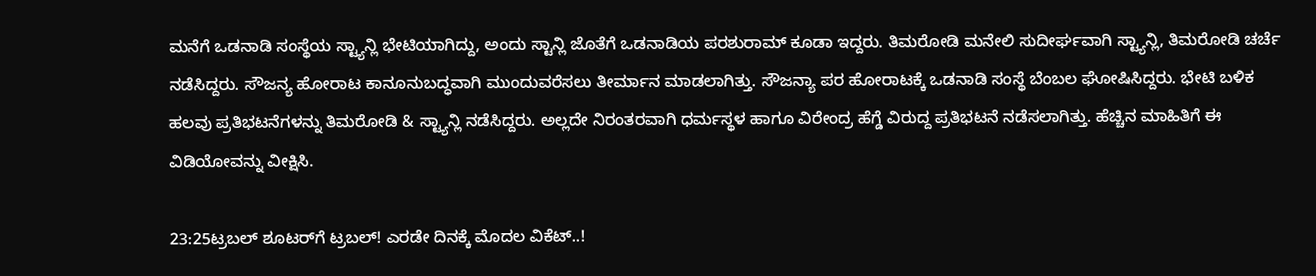ಮನೆಗೆ ಒಡನಾಡಿ ಸಂಸ್ಥೆಯ ಸ್ಟ್ಯಾನ್ಲಿ ಭೇಟಿಯಾಗಿದ್ದು, ಅಂದು ಸ್ಟಾನ್ಲಿ ಜೊತೆಗೆ ಒಡನಾಡಿಯ ಪರಶುರಾಮ್ ಕೂಡಾ ಇದ್ದರು. ತಿಮರೋಡಿ ಮನೇಲಿ ಸುದೀರ್ಘವಾಗಿ ಸ್ಟ್ಯಾನ್ಲಿ, ತಿಮರೋಡಿ ಚರ್ಚೆ ನಡೆಸಿದ್ದರು. ಸೌಜನ್ಯ ಹೋರಾಟ ಕಾನೂನುಬದ್ಧವಾಗಿ ಮುಂದುವರೆಸಲು ತೀರ್ಮಾನ ಮಾಡಲಾಗಿತ್ತು. ಸೌಜನ್ಯಾ ಪರ ಹೋರಾಟಕ್ಕೆ ಒಡನಾಡಿ ಸಂಸ್ಥೆ ಬೆಂಬಲ ಘೋಷಿಸಿದ್ದರು. ಭೇಟಿ ಬಳಿಕ ಹಲವು ಪ್ರತಿಭಟನೆಗಳನ್ನು ತಿಮರೋಡಿ & ಸ್ಟ್ಯಾನ್ಲಿ ನಡೆಸಿದ್ದರು. ಅಲ್ಲದೇ ನಿರಂತರವಾಗಿ ಧರ್ಮಸ್ಥಳ ಹಾಗೂ ವಿರೇಂದ್ರ ಹೆಗ್ಡೆ ವಿರುದ್ದ ಪ್ರತಿಭಟನೆ ನಡೆಸಲಾಗಿತ್ತು. ಹೆಚ್ಚಿನ ಮಾಹಿತಿಗೆ ಈ ವಿಡಿಯೋವನ್ನು ವೀಕ್ಷಿಸಿ.

23:25ಟ್ರಬಲ್ ಶೂಟರ್‌ಗೆ ಟ್ರಬಲ್! ಎರಡೇ ದಿನಕ್ಕೆ ಮೊದಲ ವಿಕೆಟ್..!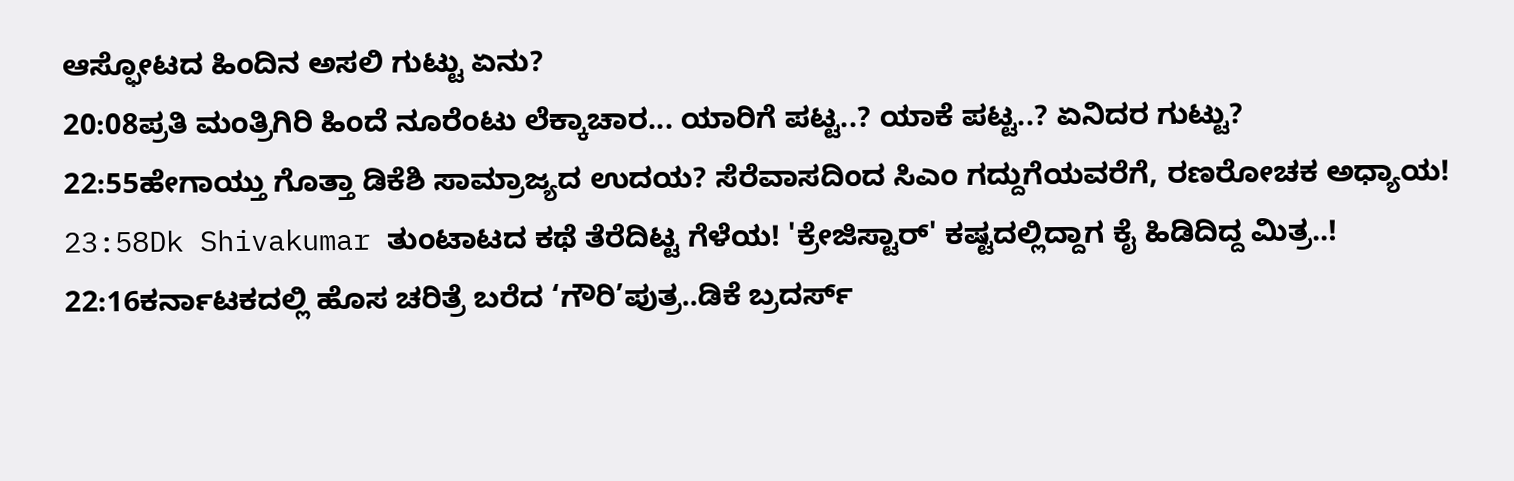ಆಸ್ಫೋಟದ ಹಿಂದಿನ ಅಸಲಿ ಗುಟ್ಟು ಏನು?
20:08ಪ್ರತಿ ಮಂತ್ರಿಗಿರಿ ಹಿಂದೆ ನೂರೆಂಟು ಲೆಕ್ಕಾಚಾರ... ಯಾರಿಗೆ ಪಟ್ಟ..? ಯಾಕೆ ಪಟ್ಟ..? ಏನಿದರ ಗುಟ್ಟು?
22:55ಹೇಗಾಯ್ತು ಗೊತ್ತಾ ಡಿಕೆಶಿ ಸಾಮ್ರಾಜ್ಯದ ಉದಯ? ಸೆರೆವಾಸದಿಂದ ಸಿಎಂ ಗದ್ದುಗೆಯವರೆಗೆ, ರಣರೋಚಕ ಅಧ್ಯಾಯ!
23:58Dk Shivakumar ತುಂಟಾಟದ ಕಥೆ ತೆರೆದಿಟ್ಟ ಗೆಳೆಯ! 'ಕ್ರೇಜಿಸ್ಟಾರ್' ಕಷ್ಟದಲ್ಲಿದ್ದಾಗ ಕೈ ಹಿಡಿದಿದ್ದ ಮಿತ್ರ..!
22:16ಕರ್ನಾಟಕದಲ್ಲಿ ಹೊಸ ಚರಿತ್ರೆ ಬರೆದ ‘ಗೌರಿ’ಪುತ್ರ..ಡಿಕೆ ಬ್ರದರ್ಸ್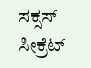ಸಕ್ಸಸ್ ಸೀಕ್ರೆಟ್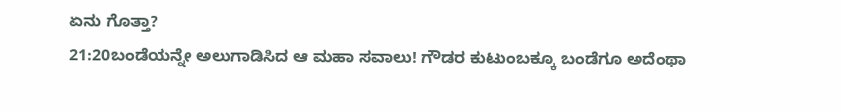ಏನು ಗೊತ್ತಾ?
21:20ಬಂಡೆಯನ್ನೇ ಅಲುಗಾಡಿಸಿದ ಆ ಮಹಾ ಸವಾಲು! ಗೌಡರ ಕುಟುಂಬಕ್ಕೂ ಬಂಡೆಗೂ ಅದೆಂಥಾ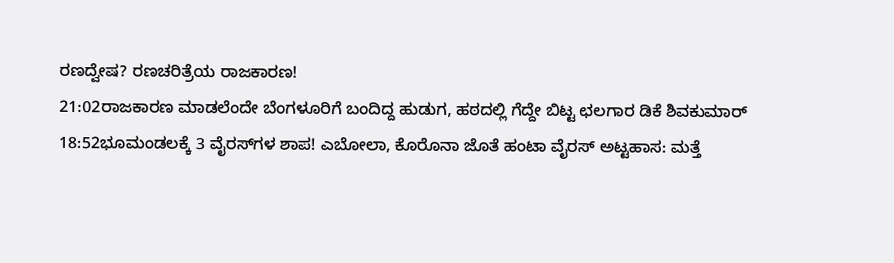ರಣದ್ವೇಷ? ರಣಚರಿತ್ರೆಯ ರಾಜಕಾರಣ!
21:02ರಾಜಕಾರಣ ಮಾಡಲೆಂದೇ ಬೆಂಗಳೂರಿಗೆ ಬಂದಿದ್ದ ಹುಡುಗ, ಹಠದಲ್ಲಿ ಗೆದ್ದೇ ಬಿಟ್ಟ ಛಲಗಾರ ಡಿಕೆ ಶಿವಕುಮಾರ್
18:52ಭೂಮಂಡಲಕ್ಕೆ 3 ವೈರಸ್‌ಗಳ ಶಾಪ! ಎಬೋಲಾ, ಕೊರೊನಾ ಜೊತೆ ಹಂಟಾ ವೈರಸ್ ಅಟ್ಟಹಾಸ: ಮತ್ತೆ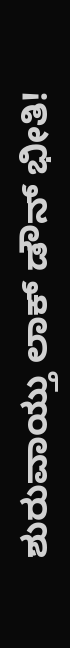ಶುರುವಾಯ್ತು ಲಾಕ್ ಡೌನ್ ಭೀತಿ!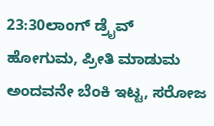23:30ಲಾಂಗ್ ಡ್ರೈವ್ ಹೋಗುಮ, ಪ್ರೀತಿ ಮಾಡುಮ ಅಂದವನೇ ಬೆಂಕಿ ಇಟ್ಟ, ಸರೋಜ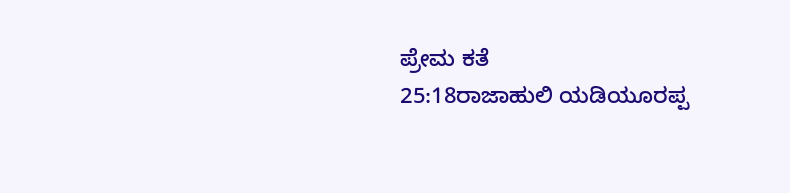ಪ್ರೇಮ ಕತೆ
25:18ರಾಜಾಹುಲಿ ಯಡಿಯೂರಪ್ಪ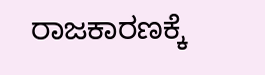ರಾಜಕಾರಣಕ್ಕೆ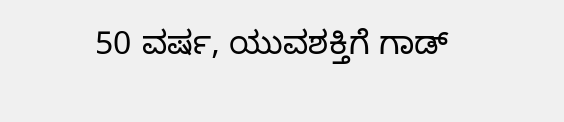50 ವರ್ಷ, ಯುವಶಕ್ತಿಗೆ ಗಾಡ್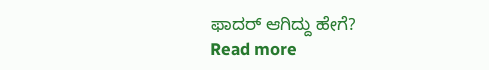ಫಾದರ್ ಆಗಿದ್ದು ಹೇಗೆ?
Read more